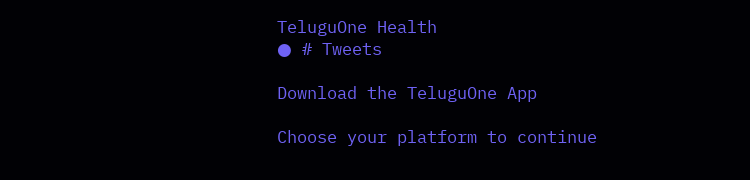TeluguOne Health
● # Tweets

Download the TeluguOne App

Choose your platform to continue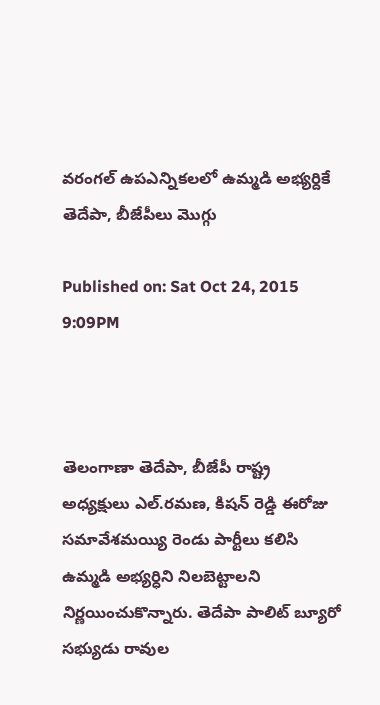వరంగల్ ఉపఎన్నికలలో ఉమ్మడి అభ్యర్దికే తెదేపా, బీజేపీలు మొగ్గు

Published on: Sat Oct 24, 2015 9:09PM



తెలంగాణా తెదేపా, బీజేపీ రాష్ట్ర అధ్యక్షులు ఎల్.రమణ, కిషన్ రెడ్డి ఈరోజు సమావేశమయ్యి రెండు పార్టీలు కలిసి ఉమ్మడి అభ్యర్ధిని నిలబెట్టాలని నిర్ణయించుకొన్నారు. తెదేపా పాలిట్ బ్యూరో సభ్యుడు రావుల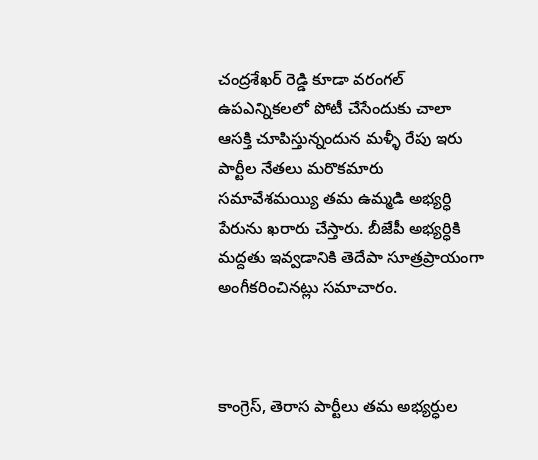చంద్రశేఖర్ రెడ్డి కూడా వరంగల్ ఉపఎన్నికలలో పోటీ చేసేందుకు చాలా ఆసక్తి చూపిస్తున్నందున మళ్ళీ రేపు ఇరు పార్టీల నేతలు మరొకమారు సమావేశమయ్యి తమ ఉమ్మడి అభ్యర్ధి పేరును ఖరారు చేస్తారు. బీజేపీ అభ్యర్ధికి మద్దతు ఇవ్వడానికి తెదేపా సూత్రప్రాయంగా అంగీకరించినట్లు సమాచారం.



కాంగ్రెస్, తెరాస పార్టీలు తమ అభ్యర్ధుల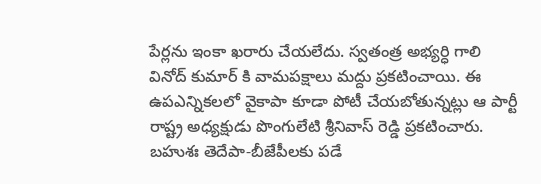పేర్లను ఇంకా ఖరారు చేయలేదు. స్వతంత్ర అభ్యర్ధి గాలి వినోద్ కుమార్ కి వామపక్షాలు మద్దు ప్రకటించాయి. ఈ ఉపఎన్నికలలో వైకాపా కూడా పోటీ చేయబోతున్నట్లు ఆ పార్టీ రాష్ట్ర అధ్యక్షుడు పొంగులేటి శ్రీనివాస్ రెడ్డి ప్రకటించారు. బహుశః తెదేపా-బీజేపీలకు పడే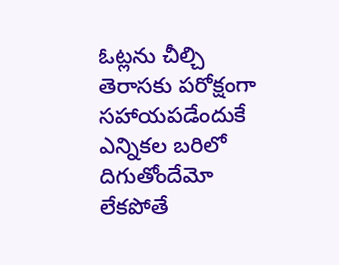ఓట్లను చీల్చి తెరాసకు పరోక్షంగా సహాయపడేందుకే ఎన్నికల బరిలో దిగుతోందేమో లేకపోతే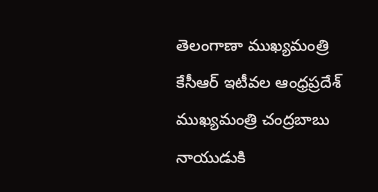తెలంగాణా ముఖ్యమంత్రి కేసీఆర్ ఇటీవల ఆంధ్రప్రదేశ్ ముఖ్యమంత్రి చంద్రబాబు నాయుడుకి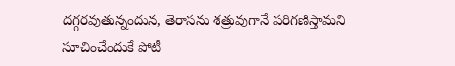దగ్గరవుతున్నందున, తెరాసను శత్రువుగానే పరిగణిస్తామని సూచించేందుకే పోటీ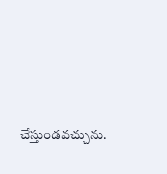చేస్తుండవచ్చును.